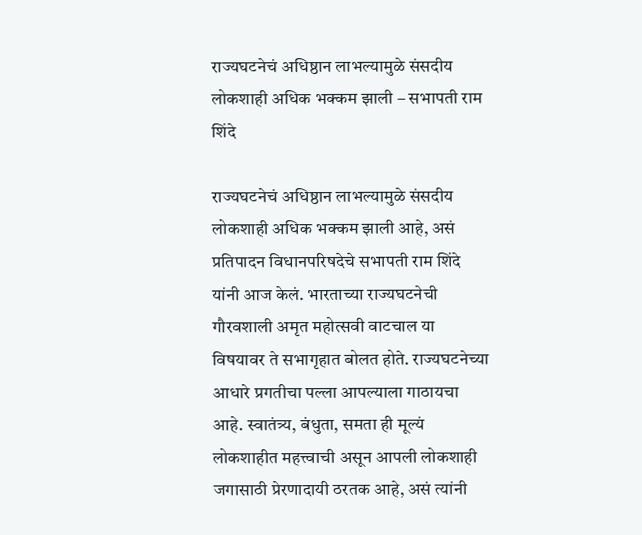राज्यघटनेचं अधिष्ठान लाभल्यामुळे संसदीय लोकशाही अधिक भक्कम झाली – सभापती राम शिंदे

राज्यघटनेचं अधिष्ठान लाभल्यामुळे संसदीय लोकशाही अधिक भक्कम झाली आहे, असं प्रतिपादन विधानपरिषदेचे सभापती राम शिंदे यांनी आज केलं. भारताच्या राज्यघटनेची गौरवशाली अमृत महोत्सवी वाटचाल या विषयावर ते सभागृहात बोलत होते. राज्यघटनेच्या आधारे प्रगतीचा पल्ला आपल्याला गाठायचा आहे. स्वातंत्र्य, बंधुता, समता ही मूल्यं लोकशाहीत महत्त्वाची असून आपली लोकशाही जगासाठी प्रेरणादायी ठरतक आहे, असं त्यांनी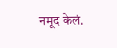नमूद केलं.